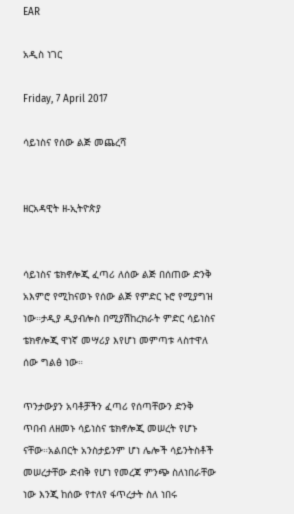EAR

አዲስ ነገር

Friday, 7 April 2017

ሳይነስና የሰው ልጅ መጨረሻ


ዘርአዳዊት ዘ-ኢትዮጵያ


ሳይነስና ቴክኖሎጂ ፈጣሪ ለሰው ልጅ በሰጠው ድንቅ አእምሮ የሚከናወኑ የሰው ልጅ የምድር ኑሮ የሚያግዝ ነው።ታዲያ ዲያብሎስ በሚያሽከረክራት ምድር ሳይነስና ቴክኖሎጂ ዋነኛ መሣሪያ እየሆነ መምጣቱ ላስተዋለ ሰው ግልፅ ነው።

ጥንታውያን አባቶቻችን ፈጣሪ የሰጣቸውን ድንቅ ጥበብ ለዘመኑ ሳይነስና ቴክኖሎጂ መሠረት የሆኑ ናቸው።አልበርት አንስታይንም ሆነ ሌሎች ሳይንትስቶች መሠረታቸው ድብቅ የሆነ የመረጃ ምንጭ ስለነበራቸው ነው እንጂ ከሰው የተለየ ፋጥረታት ስለ ነበሩ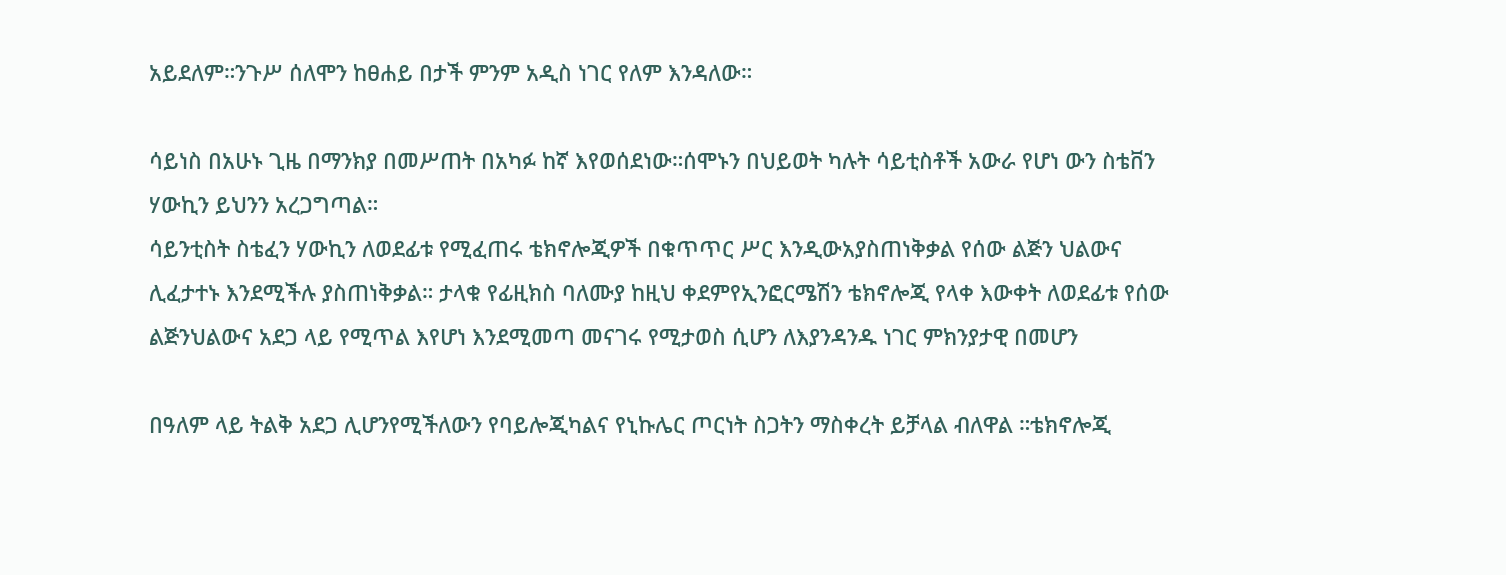አይደለም።ንጉሥ ሰለሞን ከፀሐይ በታች ምንም አዲስ ነገር የለም እንዳለው።

ሳይነስ በአሁኑ ጊዜ በማንክያ በመሥጠት በአካፉ ከኛ እየወሰደነው።ሰሞኑን በህይወት ካሉት ሳይቲስቶች አውራ የሆነ ውን ስቴቨን ሃውኪን ይህንን አረጋግጣል።
ሳይንቲስት ስቴፈን ሃውኪን ለወደፊቱ የሚፈጠሩ ቴክኖሎጂዎች በቁጥጥር ሥር እንዲውአያስጠነቅቃል የሰው ልጅን ህልውና ሊፈታተኑ እንደሚችሉ ያስጠነቅቃል። ታላቁ የፊዚክስ ባለሙያ ከዚህ ቀደምየኢንፎርሜሽን ቴክኖሎጂ የላቀ እውቀት ለወደፊቱ የሰው ልጅንህልውና አደጋ ላይ የሚጥል እየሆነ እንደሚመጣ መናገሩ የሚታወስ ሲሆን ለእያንዳንዱ ነገር ምክንያታዊ በመሆን

በዓለም ላይ ትልቅ አደጋ ሊሆንየሚችለውን የባይሎጂካልና የኒኩሌር ጦርነት ስጋትን ማስቀረት ይቻላል ብለዋል ።ቴክኖሎጂ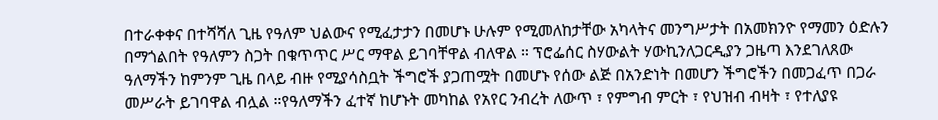በተራቀቀና በተሻሻለ ጊዜ የዓለም ህልውና የሚፈታታን በመሆኑ ሁሉም የሚመለከታቸው አካላትና መንግሥታት በአመክንዮ የማመን ዕድሉን በማጎልበት የዓለምን ስጋት በቁጥጥር ሥር ማዋል ይገባቸዋል ብለዋል ። ፕሮፌሰር ስሃውልት ሃውኪንለጋርዲያን ጋዜጣ እንደገለጸው ዓለማችን ከምንም ጊዜ በላይ ብዙ የሚያሳስቧት ችግሮች ያጋጠሟት በመሆኑ የሰው ልጅ በአንድነት በመሆን ችግሮችን በመጋፈጥ በጋራ መሥራት ይገባዋል ብሏል ።የዓለማችን ፈተኛ ከሆኑት መካከል የአየር ንብረት ለውጥ ፣ የምግብ ምርት ፣ የህዝብ ብዛት ፣ የተለያዩ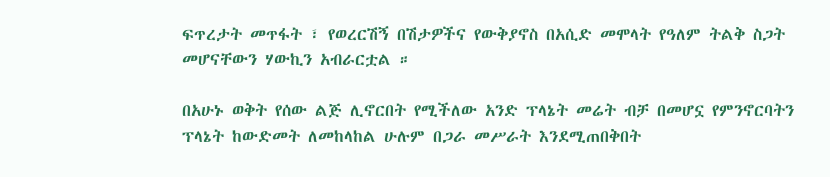ፍጥረታት መጥፋት ፣ የወረርሽኝ በሽታዎችና የውቅያኖስ በአሲድ መሞላት የዓለም ትልቅ ስጋት መሆናቸውን ሃውኪን አብራርቷል ።

በአሁኑ ወቅት የሰው ልጅ ሊኖርበት የሚችለው አንድ ፕላኔት መሬት ብቻ በመሆኗ የምንኖርባትን ፕላኔት ከውድመት ለመከላከል ሁሉም በጋራ መሥራት እንደሚጠበቅበት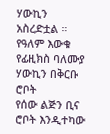ሃውኪን አስረድቷል ። የዓለም እውቁ የፊዚክስ ባለሙያ ሃውኪን በቅርቡ ሮቦት
የሰው ልጅን ቢና ሮቦት እንዲተካው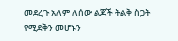መደረጉ አለም ለሰው ልጆች ትልቅ ስጋት የሚደቅን መሆኑን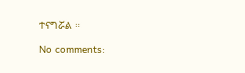ተናግሯል ።

No comments: